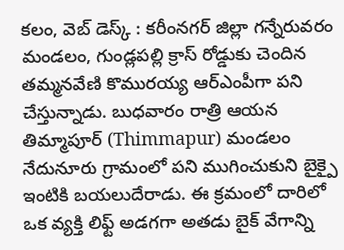కలం, వెబ్ డెస్క్ : కరీంనగర్ జిల్లా గన్నేరువరం మండలం, గుండ్లపల్లి క్రాస్ రోడ్డుకు చెందిన తమ్మనవేణి కొమురయ్య ఆర్ఎంపీగా పని చేస్తున్నాడు. బుధవారం రాత్రి ఆయన తిమ్మాపూర్ (Thimmapur) మండలం నేదునూరు గ్రామంలో పని ముగించుకుని బైక్పై ఇంటికి బయలుదేరాడు. ఈ క్రమంలో దారిలో ఒక వ్యక్తి లిఫ్ట్ అడగగా అతడు బైక్ వేగాన్ని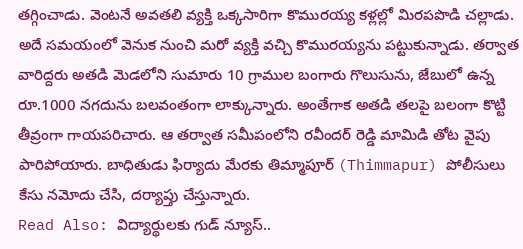తగ్గించాడు. వెంటనే అవతలి వ్యక్తి ఒక్కసారిగా కొమురయ్య కళ్లల్లో మిరపపొడి చల్లాడు.
అదే సమయంలో వెనుక నుంచి మరో వ్యక్తి వచ్చి కొమురయ్యను పట్టుకున్నాడు. తర్వాత వారిద్దరు అతడి మెడలోని సుమారు 10 గ్రాముల బంగారు గొలుసును, జేబులో ఉన్న రూ.1000 నగదును బలవంతంగా లాక్కున్నారు. అంతేగాక అతడి తలపై బలంగా కొట్టి తీవ్రంగా గాయపరిచారు. ఆ తర్వాత సమీపంలోని రవీందర్ రెడ్డి మామిడి తోట వైపు పారిపోయారు. బాధితుడు ఫిర్యాదు మేరకు తిమ్మాపూర్ (Thimmapur) పోలీసులు కేసు నమోదు చేసి, దర్యాప్తు చేస్తున్నారు.
Read Also: విద్యార్థులకు గుడ్ న్యూస్..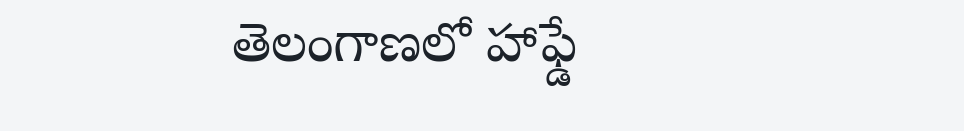తెలంగాణలో హాఫ్డే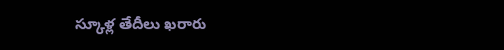స్కూళ్ల తేదీలు ఖరారు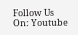Follow Us On: Youtube